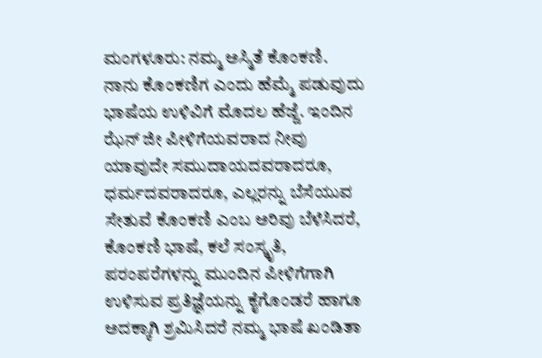ಮಂಗಳೂರು: ನಮ್ಮ ಅಸ್ಮಿತೆ ಕೊಂಕಣಿ. ನಾನು ಕೊಂಕಣಿಗ ಎಂದು ಹೆಮ್ಮೆ ಪಡುವುದು ಭಾಷೆಯ ಉಳಿವಿಗೆ ಮೊದಲ ಹೆಜ್ಜೆ. ಇಂದಿನ ಝೆನ್ ಜೀ ಪೀಳಿಗೆಯವರಾದ ನೀವು ಯಾವುದೇ ಸಮುದಾಯದವರಾದರೂ, ಧರ್ಮದವರಾದರೂ, ಎಲ್ಲರನ್ನು ಬೆಸೆಯುವ ಸೇತುವೆ ಕೊಂಕಣಿ ಎಂಬ ಅರಿವು ಬೆಳೆಸಿದರೆ, ಕೊಂಕಣಿ ಭಾಷೆ, ಕಲೆ ಸಂಸ್ಕೃತಿ, ಪರಂಪರೆಗಳನ್ನು ಮುಂದಿನ ಪೀಳಿಗೆಗಾಗಿ ಉಳಿಸುವ ಪ್ರತಿಜ್ಞೆಯನ್ನು ಕೈಗೊಂಡರೆ ಹಾಗೂ ಅದಕ್ಕಾಗಿ ಶ್ರಮಿಸಿದರೆ ನಮ್ಮ ಭಾಷೆ ಖಂಡಿತಾ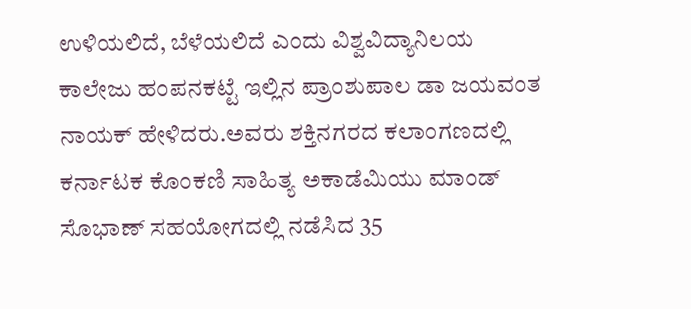ಉಳಿಯಲಿದೆ, ಬೆಳೆಯಲಿದೆ ಎಂದು ವಿಶ್ವವಿದ್ಯಾನಿಲಯ ಕಾಲೇಜು ಹಂಪನಕಟ್ಟೆ ಇಲ್ಲಿನ ಪ್ರಾಂಶುಪಾಲ ಡಾ ಜಯವಂತ ನಾಯಕ್ ಹೇಳಿದರು.ಅವರು ಶಕ್ತಿನಗರದ ಕಲಾಂಗಣದಲ್ಲಿ ಕರ್ನಾಟಕ ಕೊಂಕಣಿ ಸಾಹಿತ್ಯ ಅಕಾಡೆಮಿಯು ಮಾಂಡ್ ಸೊಭಾಣ್ ಸಹಯೋಗದಲ್ಲಿ ನಡೆಸಿದ 35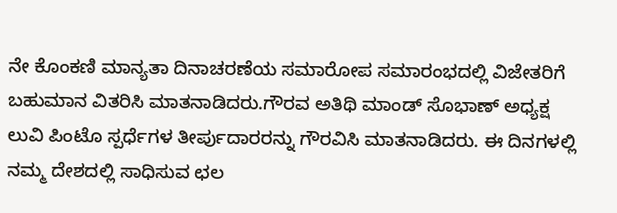ನೇ ಕೊಂಕಣಿ ಮಾನ್ಯತಾ ದಿನಾಚರಣೆಯ ಸಮಾರೋಪ ಸಮಾರಂಭದಲ್ಲಿ ವಿಜೇತರಿಗೆ ಬಹುಮಾನ ವಿತರಿಸಿ ಮಾತನಾಡಿದರು.ಗೌರವ ಅತಿಥಿ ಮಾಂಡ್ ಸೊಭಾಣ್ ಅಧ್ಯಕ್ಷ ಲುವಿ ಪಿಂಟೊ ಸ್ಪರ್ಧೆಗಳ ತೀರ್ಪುದಾರರನ್ನು ಗೌರವಿಸಿ ಮಾತನಾಡಿದರು. ಈ ದಿನಗಳಲ್ಲಿ ನಮ್ಮ ದೇಶದಲ್ಲಿ ಸಾಧಿಸುವ ಛಲ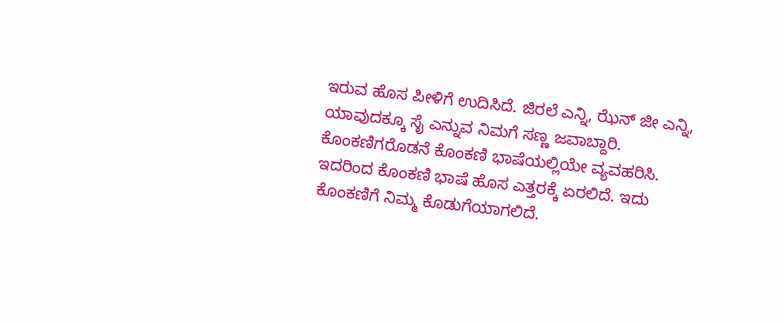ಇರುವ ಹೊಸ ಪೀಳಿಗೆ ಉದಿಸಿದೆ. ಜಿರಲೆ ಎನ್ನಿ, ಝೆನ್ ಜೀ ಎನ್ನಿ, ಯಾವುದಕ್ಕೂ ಸೈ ಎನ್ನುವ ನಿಮಗೆ ಸಣ್ಣ ಜವಾಬ್ದಾರಿ. ಕೊಂಕಣಿಗರೊಡನೆ ಕೊಂಕಣಿ ಭಾಷೆಯಲ್ಲಿಯೇ ವ್ಯವಹರಿಸಿ. ಇದರಿಂದ ಕೊಂಕಣಿ ಭಾಷೆ ಹೊಸ ಎತ್ತರಕ್ಕೆ ಏರಲಿದೆ. ಇದು ಕೊಂಕಣಿಗೆ ನಿಮ್ಮ ಕೊಡುಗೆಯಾಗಲಿದೆ.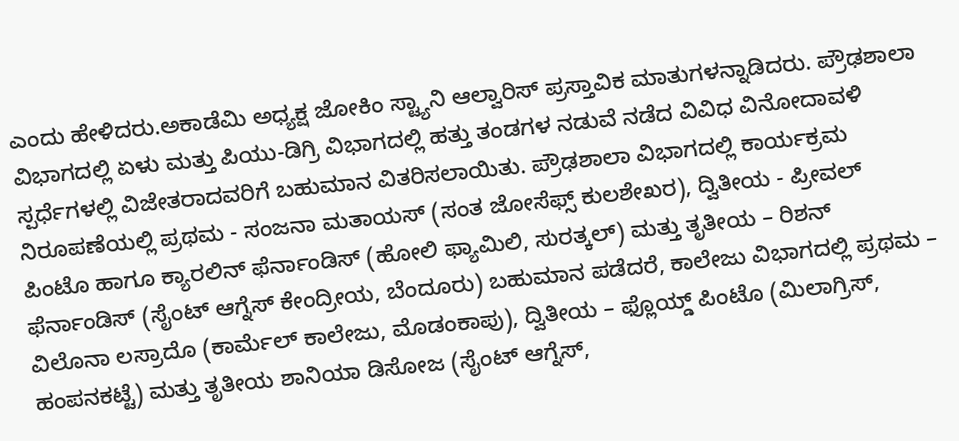ಎಂದು ಹೇಳಿದರು.ಅಕಾಡೆಮಿ ಅಧ್ಯಕ್ಷ ಜೋಕಿಂ ಸ್ಟ್ಯಾನಿ ಆಲ್ವಾರಿಸ್ ಪ್ರಸ್ತಾವಿಕ ಮಾತುಗಳನ್ನಾಡಿದರು. ಪ್ರೌಢಶಾಲಾ ವಿಭಾಗದಲ್ಲಿ ಏಳು ಮತ್ತು ಪಿಯು-ಡಿಗ್ರಿ ವಿಭಾಗದಲ್ಲಿ ಹತ್ತು ತಂಡಗಳ ನಡುವೆ ನಡೆದ ವಿವಿಧ ವಿನೋದಾವಳಿ ಸ್ಪರ್ಧೆಗಳಲ್ಲಿ ವಿಜೇತರಾದವರಿಗೆ ಬಹುಮಾನ ವಿತರಿಸಲಾಯಿತು. ಪ್ರೌಢಶಾಲಾ ವಿಭಾಗದಲ್ಲಿ ಕಾರ್ಯಕ್ರಮ ನಿರೂಪಣೆಯಲ್ಲಿ ಪ್ರಥಮ - ಸಂಜನಾ ಮತಾಯಸ್ (ಸಂತ ಜೋಸೆಫ್ಸ್ ಕುಲಶೇಖರ), ದ್ವಿತೀಯ - ಪ್ರೀವಲ್ ಪಿಂಟೊ ಹಾಗೂ ಕ್ಯಾರಲಿನ್ ಫೆರ್ನಾಂಡಿಸ್ (ಹೋಲಿ ಫ್ಯಾಮಿಲಿ, ಸುರತ್ಕಲ್) ಮತ್ತು ತೃತೀಯ – ರಿಶನ್ ಫೆರ್ನಾಂಡಿಸ್ (ಸೈಂಟ್ ಆಗ್ನೆಸ್ ಕೇಂದ್ರೀಯ, ಬೆಂದೂರು) ಬಹುಮಾನ ಪಡೆದರೆ, ಕಾಲೇಜು ವಿಭಾಗದಲ್ಲಿ ಪ್ರಥಮ – ವಿಲೊನಾ ಲಸ್ರಾದೊ (ಕಾರ್ಮೆಲ್ ಕಾಲೇಜು, ಮೊಡಂಕಾಪು), ದ್ವಿತೀಯ – ಫ್ಲೊಯ್ಡ್ ಪಿಂಟೊ (ಮಿಲಾಗ್ರಿಸ್, ಹಂಪನಕಟ್ಟೆ) ಮತ್ತು ತೃತೀಯ ಶಾನಿಯಾ ಡಿಸೋಜ (ಸೈಂಟ್ ಆಗ್ನೆಸ್,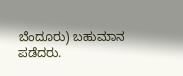ಬೆಂದೂರು) ಬಹುಮಾನ ಪಡೆದರು.